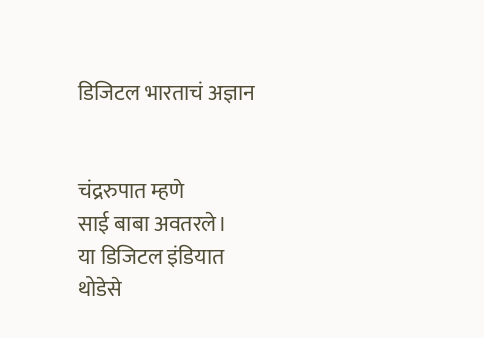डिजिटल भारताचं अज्ञान


चंद्ररुपात म्हणे
साई बाबा अवतरले।
या डिजिटल इंडियात
थोडेसे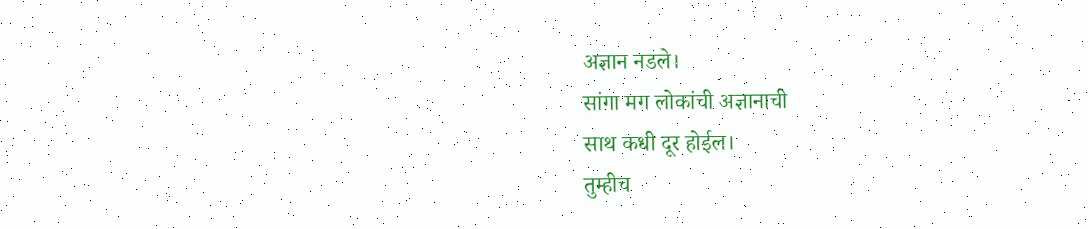अज्ञान नडले।
सांगा मग लोकांची अज्ञानाची
साथ कधी दूर होईल।
तुम्हीच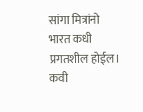सांगा मित्रांनो
भारत कधी प्रगतशील होईल।
कवी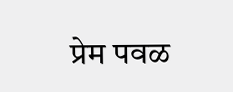प्रेम पवळ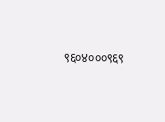९६०४०००९६९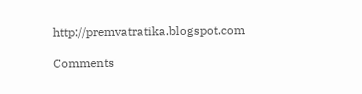http://premvatratika.blogspot.com

Comments